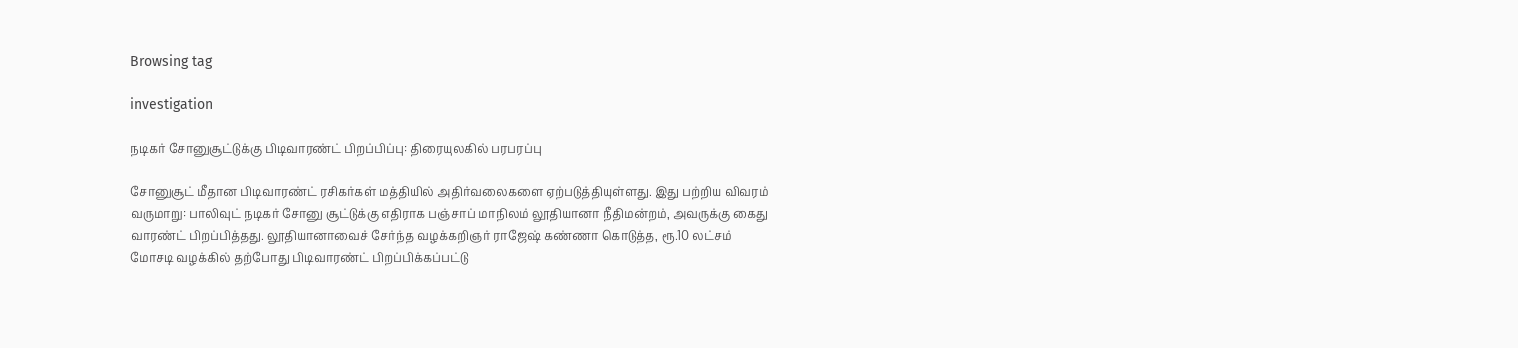Browsing tag

investigation

நடிகர் சோனுசூட்டுக்கு பிடிவாரண்ட் பிறப்பிப்பு: திரையுலகில் பரபரப்பு

சோனுசூட் மீதான பிடிவாரண்ட் ரசிகர்கள் மத்தியில் அதிர்வலைகளை ஏற்படுத்தியுள்ளது. இது பற்றிய விவரம் வருமாறு: பாலிவுட் நடிகர் சோனு சூட்டுக்கு எதிராக பஞ்சாப் மாநிலம் லூதியானா நீதிமன்றம், அவருக்கு கைது வாரண்ட் பிறப்பித்தது. லூதியானாவைச் சேர்ந்த வழக்கறிஞர் ராஜேஷ் கண்ணா கொடுத்த, ரூ.10 லட்சம் மோசடி வழக்கில் தற்போது பிடிவாரண்ட் பிறப்பிக்கப்பட்டு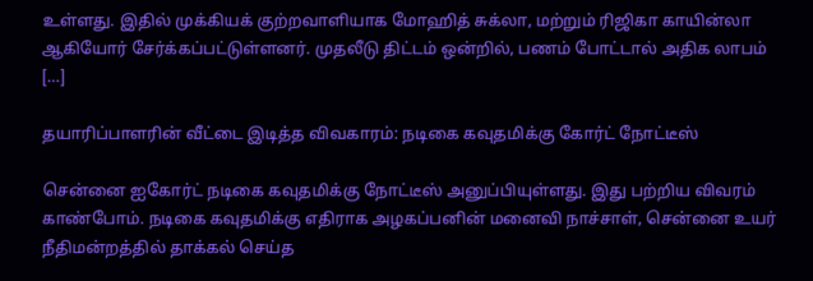உள்ளது. இதில் முக்கியக் குற்றவாளியாக மோஹித் சுக்லா, மற்றும் ரிஜிகா காயின்லா ஆகியோர் சேர்க்கப்பட்டுள்ளனர். முதலீடு திட்டம் ஒன்றில், பணம் போட்டால் அதிக லாபம் […]

தயாரிப்பாளரின் வீட்டை இடித்த விவகாரம்: நடிகை கவுதமிக்கு கோர்ட் நோட்டீஸ்

சென்னை ஐகோர்ட் நடிகை கவுதமிக்கு நோட்டீஸ் அனுப்பியுள்ளது. இது பற்றிய விவரம் காண்போம். நடிகை கவுதமிக்கு எதிராக அழகப்பனின் மனைவி நாச்சாள், சென்னை உயர் நீதிமன்றத்தில் தாக்கல் செய்த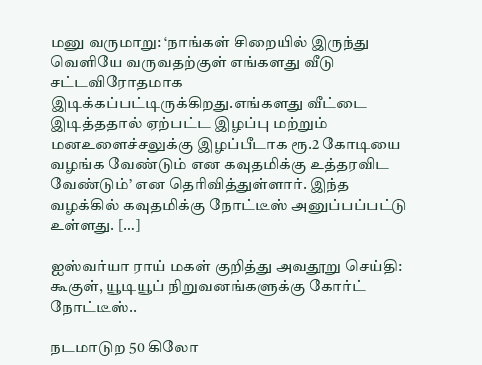மனு வருமாறு: ‘நாங்கள் சிறையில் இருந்து வெளியே வருவதற்குள் எங்களது வீடு சட்டவிரோதமாக இடிக்கப்பட்டிருக்கிறது.எங்களது வீட்டை இடித்ததால் ஏற்பட்ட இழப்பு மற்றும் மனஉளைச்சலுக்கு இழப்பீடாக ரூ.2 கோடியை வழங்க வேண்டும் என கவுதமிக்கு உத்தரவிட வேண்டும்’ என தெரிவித்துள்ளார். இந்த வழக்கில் கவுதமிக்கு நோட்டீஸ் அனுப்பப்பட்டு உள்ளது. […]

ஐஸ்வர்யா ராய் மகள் குறித்து அவதூறு செய்தி: கூகுள், யூடியூப் நிறுவனங்களுக்கு கோர்ட் நோட்டீஸ்..

நடமாடுற 50 கிலோ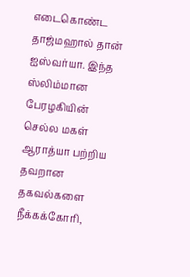எடைகொண்ட தாஜ்மஹால் தான் ஐஸ்வர்யா. இந்த ஸ்லிம்மான பேரழகியின் செல்ல மகள் ஆராத்யா பற்றிய தவறான தகவல்களை நீக்கக்கோரி,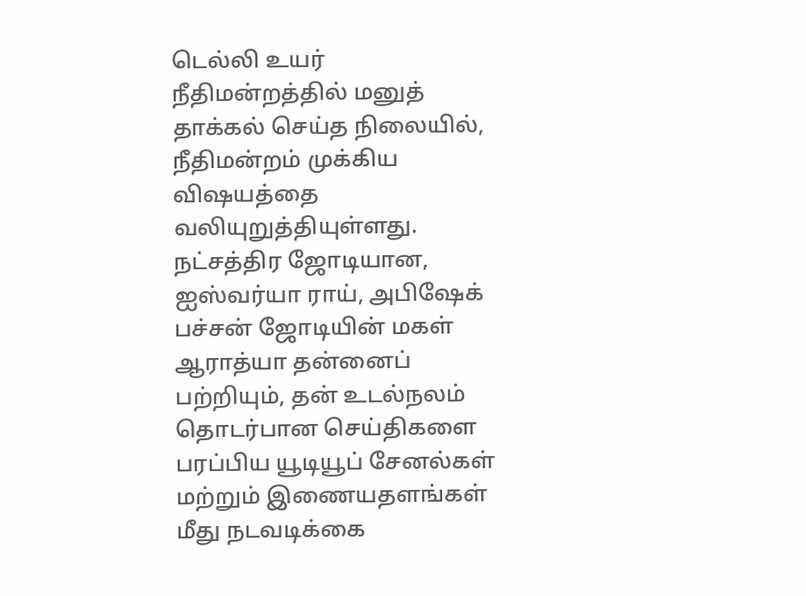டெல்லி உயர் நீதிமன்றத்தில் மனுத் தாக்கல் செய்த நிலையில், நீதிமன்றம் முக்கிய விஷயத்தை வலியுறுத்தியுள்ளது. நட்சத்திர ஜோடியான, ஐஸ்வர்யா ராய், அபிஷேக் பச்சன் ஜோடியின் மகள் ஆராத்யா தன்னைப் பற்றியும், தன் உடல்நலம் தொடர்பான செய்திகளை பரப்பிய யூடியூப் சேனல்கள் மற்றும் இணையதளங்கள் மீது நடவடிக்கை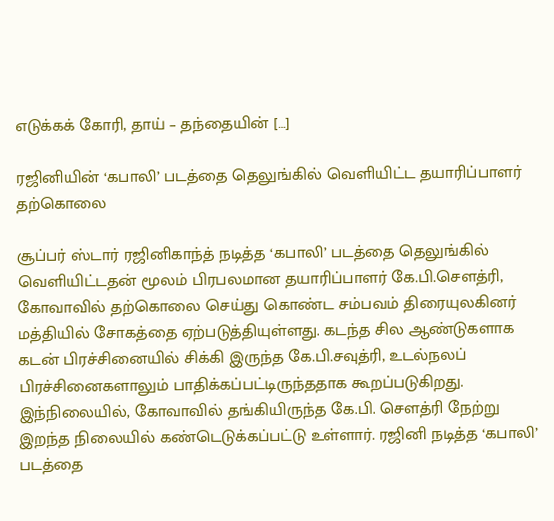எடுக்கக் கோரி, தாய் – தந்தையின் […]

ரஜினியின் ‘கபாலி’ படத்தை தெலுங்கில் வெளியிட்ட தயாரிப்பாளர் தற்கொலை

சூப்பர் ஸ்டார் ரஜினிகாந்த் நடித்த ‘கபாலி’ படத்தை தெலுங்கில் வெளியிட்டதன் மூலம் பிரபலமான தயாரிப்பாளர் கே.பி.சௌத்ரி, கோவாவில் தற்கொலை செய்து கொண்ட சம்பவம் திரையுலகினர் மத்தியில் சோகத்தை ஏற்படுத்தியுள்ளது. கடந்த சில ஆண்டுகளாக கடன் பிரச்சினையில் சிக்கி இருந்த கே.பி.சவுத்ரி, உடல்நலப் பிரச்சினைகளாலும் பாதிக்கப்பட்டிருந்ததாக கூறப்படுகிறது. இந்நிலையில், கோவாவில் தங்கியிருந்த கே.பி. செளத்ரி நேற்று இறந்த நிலையில் கண்டெடுக்கப்பட்டு உள்ளார். ரஜினி நடித்த ‘கபாலி’ படத்தை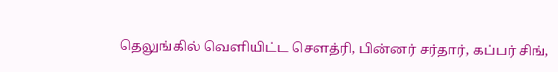தெலுங்கில் வெளியிட்ட செளத்ரி, பின்னர் சர்தார், கப்பர் சிங்,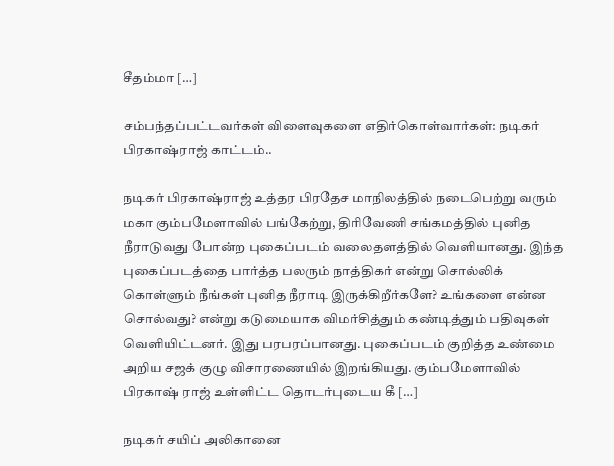சீதம்மா […]

சம்பந்தப்பட்டவர்கள் விளைவுகளை எதிர்கொள்வார்கள்: நடிகர் பிரகாஷ்ராஜ் காட்டம்..

நடிகர் பிரகாஷ்ராஜ் உத்தர பிரதேச மாநிலத்தில் நடைபெற்று வரும் மகா கும்பமேளாவில் பங்கேற்று, திரிவேணி சங்கமத்தில் புனித நீராடுவது போன்ற புகைப்படம் வலைதளத்தில் வெளியானது. இந்த புகைப்படத்தை பார்த்த பலரும் நாத்திகர் என்று சொல்லிக் கொள்ளும் நீங்கள் புனித நீராடி இருக்கிறீர்களே? உங்களை என்ன சொல்வது? என்று கடுமையாக விமர்சித்தும் கண்டித்தும் பதிவுகள் வெளியிட்டனர். இது பரபரப்பானது. புகைப்படம் குறித்த உண்மை அறிய சஜக் குழு விசாரணையில் இறங்கியது. கும்பமேளாவில் பிரகாஷ் ராஜ் உள்ளிட்ட தொடர்புடைய கீ […]

நடிகர் சயிப் அலிகானை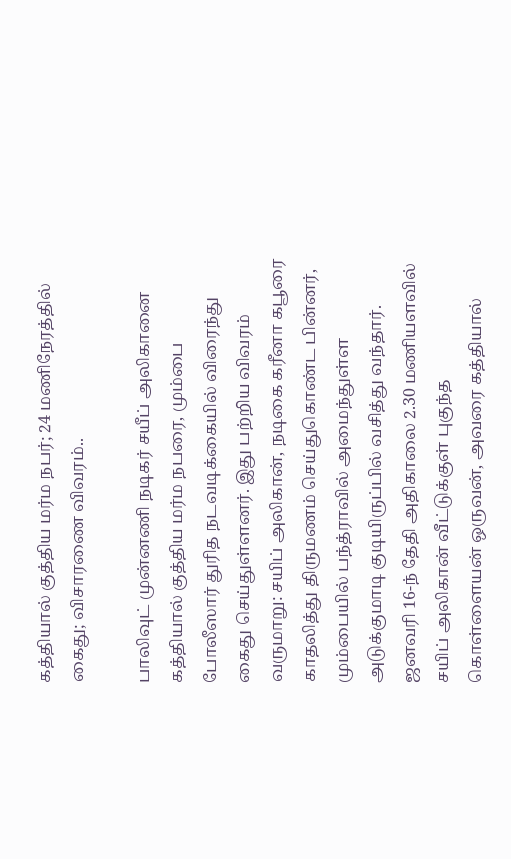கத்தியால் குத்திய மர்ம நபர்; 24 மணிநேரத்தில் கைது; விசாரணை விவரம்..

பாலிவுட் முன்னணி நடிகர் சயீப் அலிகானை கத்தியால் குத்திய மர்ம நபரை, மும்பை போலீஸார் துரித நடவடிக்கையில் விரைந்து கைது செய்துள்ளனர். இது பற்றிய விவரம் வருமாறு: சயிப் அலிகான், நடிகை கரீனா கபூரை காதலித்து திருமணம் செய்துகொண்ட பின்னர், மும்பையில் பந்த்ராவில் அமைந்துள்ள அடுக்குமாடி குடியிருப்பில் வசித்து வந்தார். ஜனவரி 16-ந் தேதி அதிகாலை 2.30 மணியளவில் சயிப் அலிகான் வீட்டுக்குள் புகுந்த கொள்ளையன் ஒருவன், அவரை கத்தியால்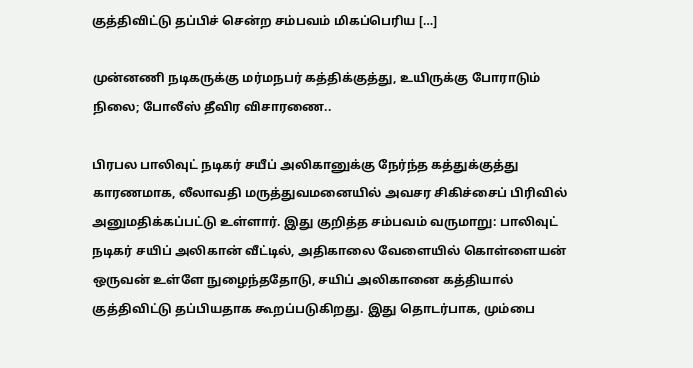குத்திவிட்டு தப்பிச் சென்ற சம்பவம் மிகப்பெரிய […]

முன்னணி நடிகருக்கு மர்மநபர் கத்திக்குத்து, உயிருக்கு போராடும் நிலை; போலீஸ் தீவிர விசாரணை..

பிரபல பாலிவுட் நடிகர் சயீப் அலிகானுக்கு நேர்ந்த கத்துக்குத்து காரணமாக, லீலாவதி மருத்துவமனையில் அவசர சிகிச்சைப் பிரிவில் அனுமதிக்கப்பட்டு உள்ளார். இது குறித்த சம்பவம் வருமாறு: பாலிவுட் நடிகர் சயிப் அலிகான் வீட்டில், அதிகாலை வேளையில் கொள்ளையன் ஒருவன் உள்ளே நுழைந்ததோடு, சயிப் அலிகானை கத்தியால் குத்திவிட்டு தப்பியதாக கூறப்படுகிறது. இது தொடர்பாக, மும்பை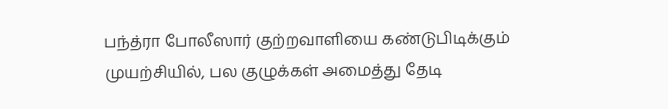பந்த்ரா போலீஸார் குற்றவாளியை கண்டுபிடிக்கும் முயற்சியில், பல குழுக்கள் அமைத்து தேடி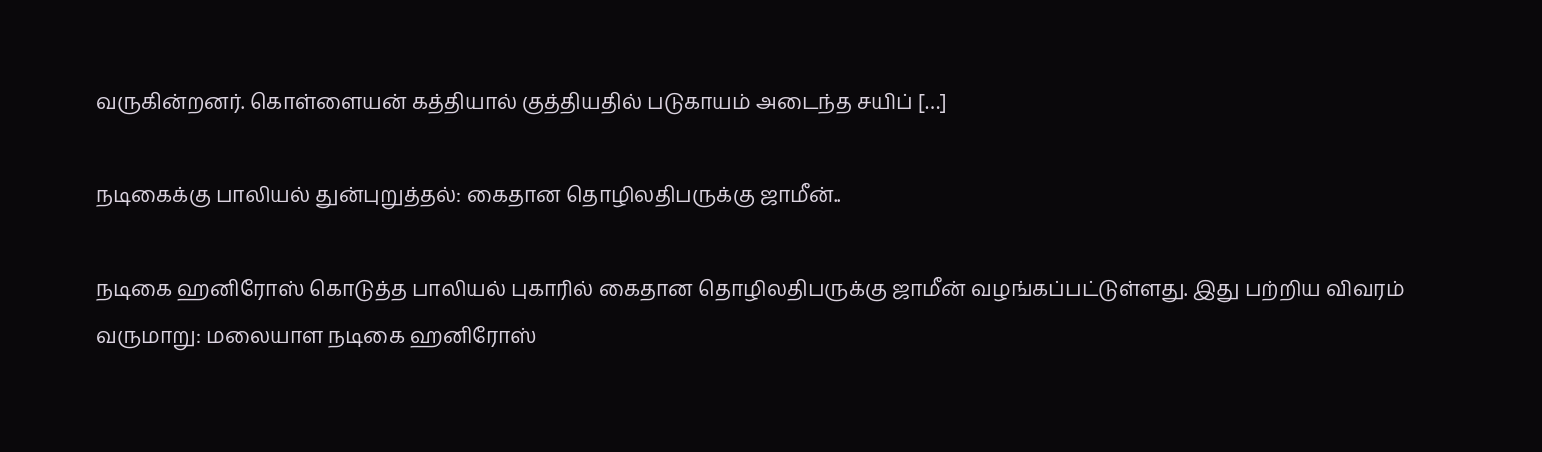வருகின்றனர். கொள்ளையன் கத்தியால் குத்தியதில் படுகாயம் அடைந்த சயிப் […]

நடிகைக்கு பாலியல் துன்புறுத்தல்: கைதான தொழிலதிபருக்கு ஜாமீன்..

நடிகை ஹனிரோஸ் கொடுத்த பாலியல் புகாரில் கைதான தொழிலதிபருக்கு ஜாமீன் வழங்கப்பட்டுள்ளது. இது பற்றிய விவரம் வருமாறு: மலையாள நடிகை ஹனிரோஸ்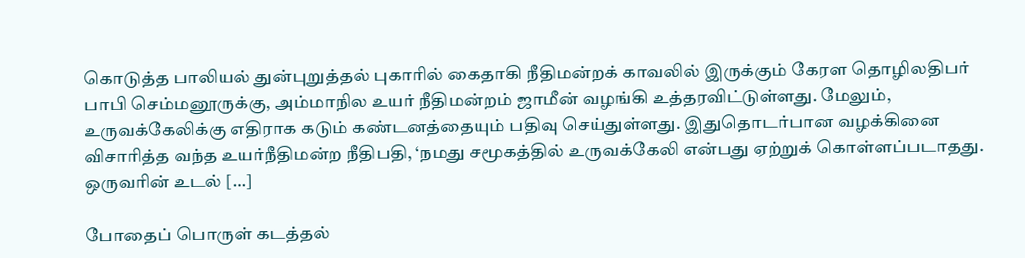கொடுத்த பாலியல் துன்புறுத்தல் புகாரில் கைதாகி நீதிமன்றக் காவலில் இருக்கும் கேரள தொழிலதிபர் பாபி செம்மனூருக்கு, அம்மாநில உயர் நீதிமன்றம் ஜாமீன் வழங்கி உத்தரவிட்டுள்ளது. மேலும், உருவக்கேலிக்கு எதிராக கடும் கண்டனத்தையும் பதிவு செய்துள்ளது. இதுதொடர்பான வழக்கினை விசாரித்த வந்த உயர்நீதிமன்ற நீதிபதி, ‘நமது சமூகத்தில் உருவக்கேலி என்பது ஏற்றுக் கொள்ளப்படாதது. ஒருவரின் உடல் […]

போதைப் பொருள் கடத்தல்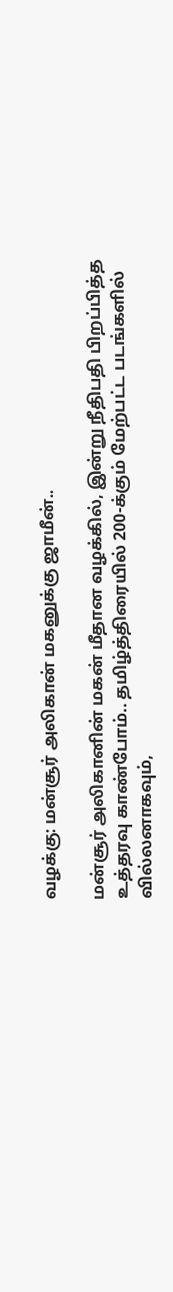வழக்கு: மன்சூர் அலிகான் மகனுக்கு ஜாமீன்..

மன்சூர் அலிகானின் மகன் மீதான வழக்கில், இன்று நீதிபதி பிறப்பித்த உத்தரவு காண்போம்.. தமிழ்த்திரையில் 200-க்கும் மேற்பட்ட படங்களில் வில்லனாகவும்,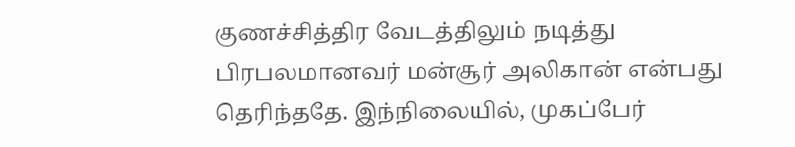குணச்சித்திர வேடத்திலும் நடித்து பிரபலமானவர் மன்சூர் அலிகான் என்பது தெரிந்ததே. இந்நிலையில், முகப்பேர்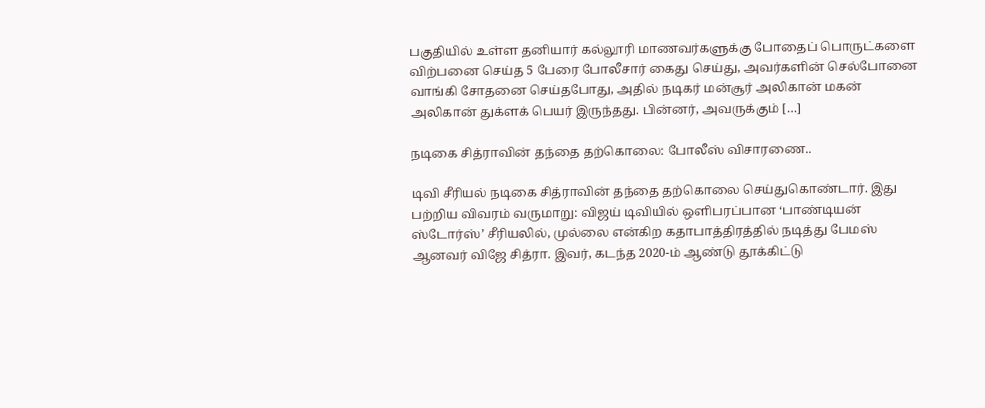பகுதியில் உள்ள தனியார் கல்லூரி மாணவர்களுக்கு போதைப் பொருட்களை விற்பனை செய்த 5 பேரை போலீசார் கைது செய்து, அவர்களின் செல்போனை வாங்கி சோதனை செய்தபோது, அதில் நடிகர் மன்சூர் அலிகான் மகன் அலிகான் துக்ளக் பெயர் இருந்தது. பின்னர், அவருக்கும் […]

நடிகை சித்ராவின் தந்தை தற்கொலை: போலீஸ் விசாரணை..

டிவி சீரியல் நடிகை சித்ராவின் தந்தை தற்கொலை செய்துகொண்டார். இது பற்றிய விவரம் வருமாறு: விஜய் டிவியில் ஒளிபரப்பான ‘பாண்டியன் ஸ்டோர்ஸ்’ சீரியலில், முல்லை என்கிற கதாபாத்திரத்தில் நடித்து பேமஸ் ஆனவர் விஜே சித்ரா. இவர், கடந்த 2020-ம் ஆண்டு தூக்கிட்டு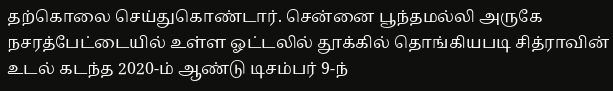தற்கொலை செய்துகொண்டார். சென்னை பூந்தமல்லி அருகே நசரத்பேட்டையில் உள்ள ஓட்டலில் தூக்கில் தொங்கியபடி சித்ராவின் உடல் கடந்த 2020-ம் ஆண்டு டிசம்பர் 9-ந்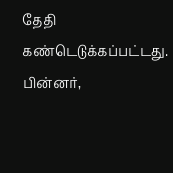தேதி கண்டெடுக்கப்பட்டது. பின்னர்,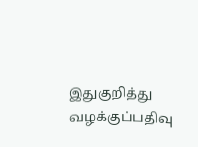இதுகுறித்து வழக்குப்பதிவு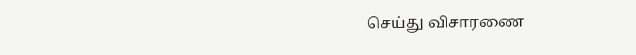செய்து விசாரணை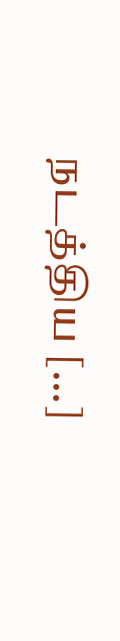நடத்திய […]